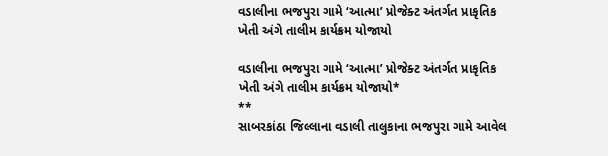વડાલીના ભજપુરા ગામે ‘આત્મા’ પ્રોજેક્ટ અંતર્ગત પ્રાકૃતિક ખેતી અંગે તાલીમ કાર્યક્રમ યોજાયો

વડાલીના ભજપુરા ગામે ‘આત્મા’ પ્રોજેક્ટ અંતર્ગત પ્રાકૃતિક ખેતી અંગે તાલીમ કાર્યક્રમ યોજાયો*
**
સાબરકાંઠા જિલ્લાના વડાલી તાલુકાના ભજપુરા ગામે આવેલ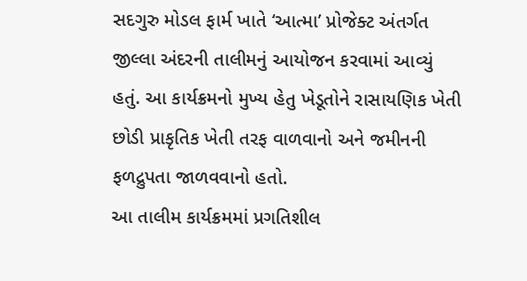સદગુરુ મોડલ ફાર્મ ખાતે ‘આત્મા’ પ્રોજેક્ટ અંતર્ગત જીલ્લા અંદરની તાલીમનું આયોજન કરવામાં આવ્યું હતું. આ કાર્યક્રમનો મુખ્ય હેતુ ખેડૂતોને રાસાયણિક ખેતી છોડી પ્રાકૃતિક ખેતી તરફ વાળવાનો અને જમીનની ફળદ્રુપતા જાળવવાનો હતો.
આ તાલીમ કાર્યક્રમમાં પ્રગતિશીલ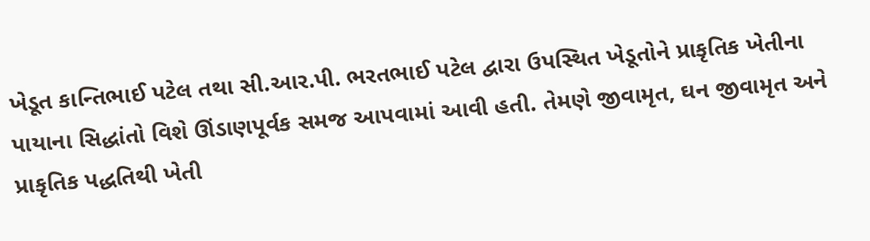ખેડૂત કાન્તિભાઈ પટેલ તથા સી.આર.પી. ભરતભાઈ પટેલ દ્વારા ઉપસ્થિત ખેડૂતોને પ્રાકૃતિક ખેતીના પાયાના સિદ્ધાંતો વિશે ઊંડાણપૂર્વક સમજ આપવામાં આવી હતી. તેમણે જીવામૃત, ઘન જીવામૃત અને પ્રાકૃતિક પદ્ધતિથી ખેતી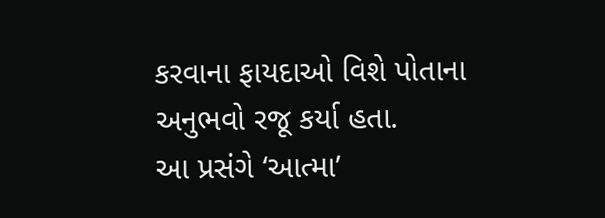કરવાના ફાયદાઓ વિશે પોતાના અનુભવો રજૂ કર્યા હતા.
આ પ્રસંગે ‘આત્મા’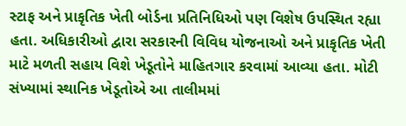સ્ટાફ અને પ્રાકૃતિક ખેતી બોર્ડના પ્રતિનિધિઓ પણ વિશેષ ઉપસ્થિત રહ્યા હતા. અધિકારીઓ દ્વારા સરકારની વિવિધ યોજનાઓ અને પ્રાકૃતિક ખેતી માટે મળતી સહાય વિશે ખેડૂતોને માહિતગાર કરવામાં આવ્યા હતા. મોટી સંખ્યામાં સ્થાનિક ખેડૂતોએ આ તાલીમમાં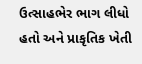ઉત્સાહભેર ભાગ લીધો હતો અને પ્રાકૃતિક ખેતી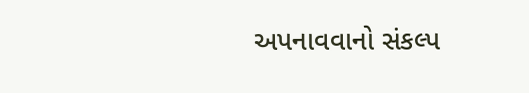અપનાવવાનો સંકલ્પ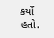કર્યો હતો.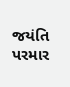જયંતિ પરમાર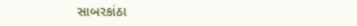સાબરકાંઠા